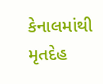કેનાલમાંથી મૃતદેહ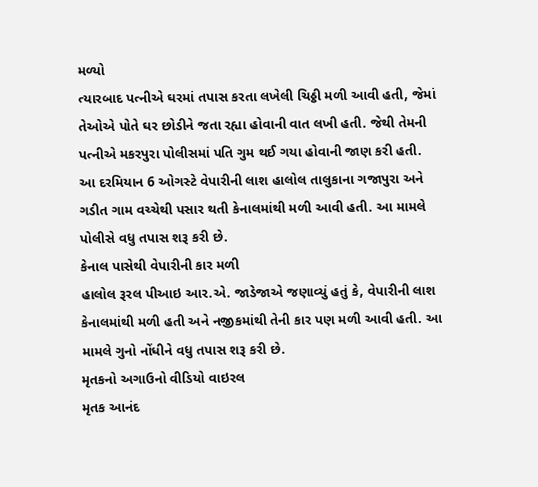મળ્યો
ત્યારબાદ પત્નીએ ઘરમાં તપાસ કરતા લખેલી ચિઠ્ઠી મળી આવી હતી, જેમાં તેઓએ પોતે ઘર છોડીને જતા રહ્યા હોવાની વાત લખી હતી. જેથી તેમની પત્નીએ મકરપુરા પોલીસમાં પતિ ગુમ થઈ ગયા હોવાની જાણ કરી હતી. આ દરમિયાન 6 ઓગસ્ટે વેપારીની લાશ હાલોલ તાલુકાના ગજાપુરા અને ગડીત ગામ વચ્ચેથી પસાર થતી કેનાલમાંથી મળી આવી હતી. આ મામલે પોલીસે વધુ તપાસ શરૂ કરી છે.
કેનાલ પાસેથી વેપારીની કાર મળી
હાલોલ રૂરલ પીઆઇ આર.એ. જાડેજાએ જણાવ્યું હતું કે, વેપારીની લાશ કેનાલમાંથી મળી હતી અને નજીકમાંથી તેની કાર પણ મળી આવી હતી. આ મામલે ગુનો નોંધીને વધુ તપાસ શરૂ કરી છે.
મૃતકનો અગાઉનો વીડિયો વાઇરલ
મૃતક આનંદ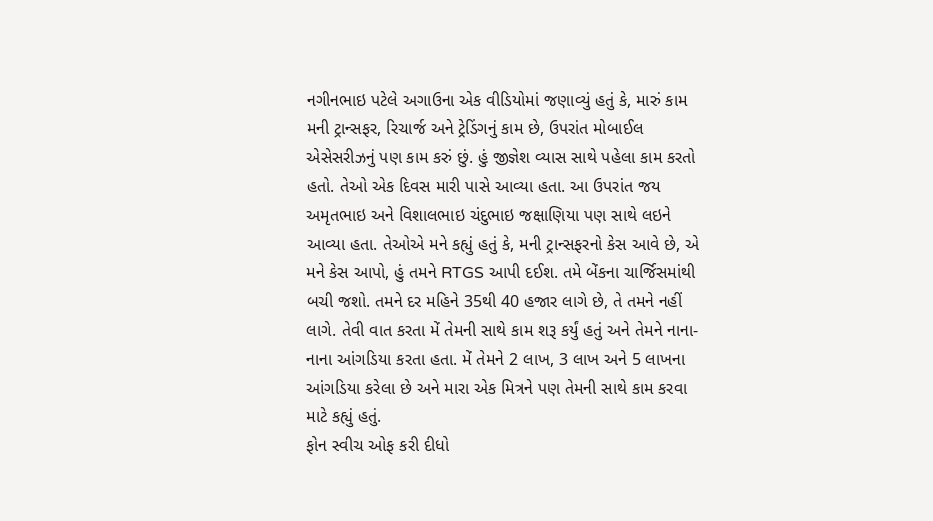નગીનભાઇ પટેલે અગાઉના એક વીડિયોમાં જણાવ્યું હતું કે, મારું કામ મની ટ્રાન્સફર, રિચાર્જ અને ટ્રેડિંગનું કામ છે, ઉપરાંત મોબાઈલ એસેસરીઝનું પણ કામ કરું છું. હું જીજ્ઞેશ વ્યાસ સાથે પહેલા કામ કરતો હતો. તેઓ એક દિવસ મારી પાસે આવ્યા હતા. આ ઉપરાંત જય અમૃતભાઇ અને વિશાલભાઇ ચંદુભાઇ જક્ષાણિયા પણ સાથે લઇને આવ્યા હતા. તેઓએ મને કહ્યું હતું કે, મની ટ્રાન્સફરનો કેસ આવે છે, એ મને કેસ આપો, હું તમને RTGS આપી દઈશ. તમે બેંકના ચાર્જિસમાંથી બચી જશો. તમને દર મહિને 35થી 40 હજાર લાગે છે, તે તમને નહીં લાગે. તેવી વાત કરતા મેં તેમની સાથે કામ શરૂ કર્યું હતું અને તેમને નાના-નાના આંગડિયા કરતા હતા. મેં તેમને 2 લાખ, 3 લાખ અને 5 લાખના આંગડિયા કરેલા છે અને મારા એક મિત્રને પણ તેમની સાથે કામ કરવા માટે કહ્યું હતું.
ફોન સ્વીચ ઓફ કરી દીધો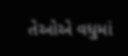તેઓએ વધુમાં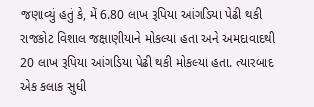જણાવ્યું હતું કે, મેં 6.80 લાખ રૂપિયા આંગડિયા પેઢી થકી રાજકોટ વિશાલ જક્ષાણીયાને મોકલ્યા હતા અને અમદાવાદથી 20 લાખ રૂપિયા આંગડિયા પેઢી થકી મોકલ્યા હતા. ત્યારબાદ એક કલાક સુધી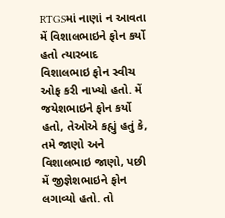RTGSમાં નાણાં ન આવતા મેં વિશાલભાઇને ફોન કર્યો હતો ત્યારબાદ વિશાલભાઇ ફોન સ્વીચ ઓફ કરી નાખ્યો હતો. મેં જયેશભાઇને ફોન કર્યો હતો, તેઓએ કહ્યું હતું કે, તમે જાણો અને વિશાલભાઇ જાણો, પછી મેં જીજ્ઞેશભાઇને ફોન લગાવ્યો હતો. તો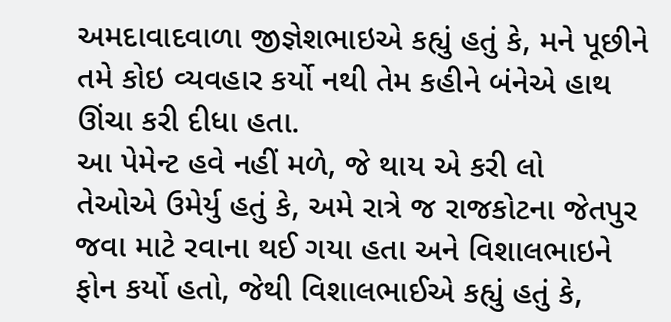અમદાવાદવાળા જીજ્ઞેશભાઇએ કહ્યું હતું કે, મને પૂછીને તમે કોઇ વ્યવહાર કર્યો નથી તેમ કહીને બંનેએ હાથ ઊંચા કરી દીધા હતા.
આ પેમેન્ટ હવે નહીં મળે, જે થાય એ કરી લો
તેઓએ ઉમેર્યુ હતું કે, અમે રાત્રે જ રાજકોટના જેતપુર જવા માટે રવાના થઈ ગયા હતા અને વિશાલભાઇને ફોન કર્યો હતો, જેથી વિશાલભાઈએ કહ્યું હતું કે,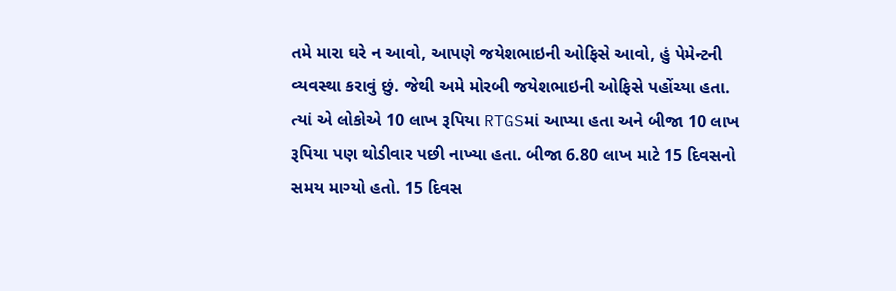તમે મારા ઘરે ન આવો, આપણે જયેશભાઇની ઓફિસે આવો, હું પેમેન્ટની વ્યવસ્થા કરાવું છું. જેથી અમે મોરબી જયેશભાઇની ઓફિસે પહોંચ્યા હતા. ત્યાં એ લોકોએ 10 લાખ રૂપિયા RTGSમાં આપ્યા હતા અને બીજા 10 લાખ રૂપિયા પણ થોડીવાર પછી નાખ્યા હતા. બીજા 6.80 લાખ માટે 15 દિવસનો સમય માગ્યો હતો. 15 દિવસ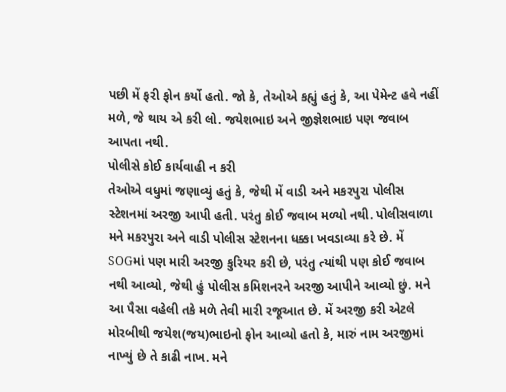પછી મેં ફરી ફોન કર્યો હતો. જો કે, તેઓએ કહ્યું હતું કે, આ પેમેન્ટ હવે નહીં મળે, જે થાય એ કરી લો. જયેશભાઇ અને જીજ્ઞેશભાઇ પણ જવાબ આપતા નથી.
પોલીસે કોઈ કાર્યવાહી ન કરી
તેઓએ વધુમાં જણાવ્યું હતું કે, જેથી મેં વાડી અને મકરપુરા પોલીસ સ્ટેશનમાં અરજી આપી હતી. પરંતુ કોઈ જવાબ મળ્યો નથી. પોલીસવાળા મને મકરપુરા અને વાડી પોલીસ સ્ટેશનના ધક્કા ખવડાવ્યા કરે છે. મેં SOGમાં પણ મારી અરજી કુરિયર કરી છે, પરંતુ ત્યાંથી પણ કોઈ જવાબ નથી આવ્યો, જેથી હું પોલીસ કમિશનરને અરજી આપીને આવ્યો છું. મને આ પૈસા વહેલી તકે મળે તેવી મારી રજૂઆત છે. મેં અરજી કરી એટલે મોરબીથી જયેશ(જય)ભાઇનો ફોન આવ્યો હતો કે, મારું નામ અરજીમાં નાખ્યું છે તે કાઢી નાખ. મને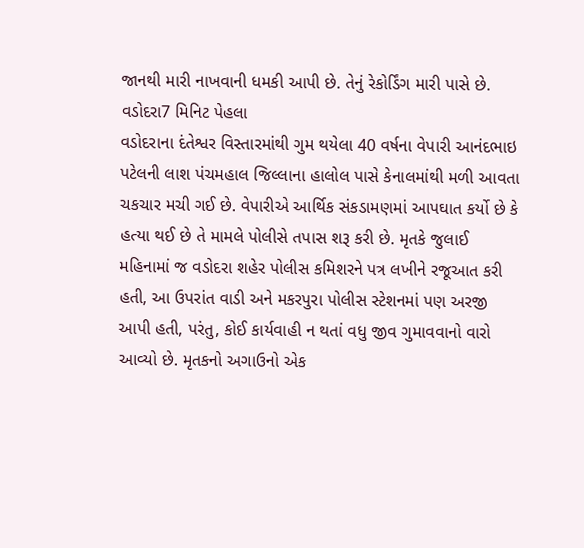જાનથી મારી નાખવાની ધમકી આપી છે. તેનું રેકોર્ડિંગ મારી પાસે છે.
વડોદરા7 મિનિટ પેહલા
વડોદરાના દંતેશ્વર વિસ્તારમાંથી ગુમ થયેલા 40 વર્ષના વેપારી આનંદભાઇ પટેલની લાશ પંચમહાલ જિલ્લાના હાલોલ પાસે કેનાલમાંથી મળી આવતા ચકચાર મચી ગઈ છે. વેપારીએ આર્થિક સંકડામણમાં આપઘાત કર્યો છે કે હત્યા થઈ છે તે મામલે પોલીસે તપાસ શરૂ કરી છે. મૃતકે જુલાઈ મહિનામાં જ વડોદરા શહેર પોલીસ કમિશરને પત્ર લખીને રજૂઆત કરી હતી, આ ઉપરાંત વાડી અને મકરપુરા પોલીસ સ્ટેશનમાં પણ અરજી આપી હતી, પરંતુ, કોઈ કાર્યવાહી ન થતાં વધુ જીવ ગુમાવવાનો વારો આવ્યો છે. મૃતકનો અગાઉનો એક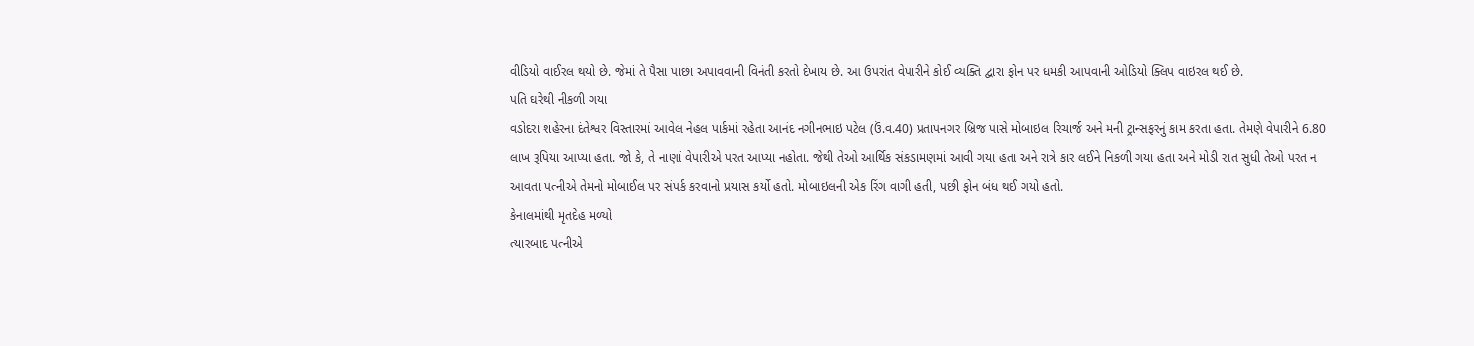વીડિયો વાઈરલ થયો છે. જેમાં તે પૈસા પાછા અપાવવાની વિનંતી કરતો દેખાય છે. આ ઉપરાંત વેપારીને કોઈ વ્યક્તિ દ્વારા ફોન પર ધમકી આપવાની ઓડિયો ક્લિપ વાઇરલ થઈ છે.
પતિ ઘરેથી નીકળી ગયા
વડોદરા શહેરના દંતેશ્વર વિસ્તારમાં આવેલ નેહલ પાર્કમાં રહેતા આનંદ નગીનભાઇ પટેલ (ઉં.વ.40) પ્રતાપનગર બ્રિજ પાસે મોબાઇલ રિચાર્જ અને મની ટ્રાન્સફરનું કામ કરતા હતા. તેમણે વેપારીને 6.80 લાખ રૂપિયા આપ્યા હતા. જો કે, તે નાણાં વેપારીએ પરત આપ્યા નહોતા. જેથી તેઓ આર્થિક સંકડામણમાં આવી ગયા હતા અને રાત્રે કાર લઈને નિકળી ગયા હતા અને મોડી રાત સુધી તેઓ પરત ન આવતા પત્નીએ તેમનો મોબાઈલ પર સંપર્ક કરવાનો પ્રયાસ કર્યો હતો. મોબાઇલની એક રિંગ વાગી હતી, પછી ફોન બંધ થઈ ગયો હતો.
કેનાલમાંથી મૃતદેહ મળ્યો
ત્યારબાદ પત્નીએ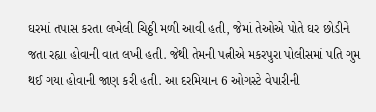ઘરમાં તપાસ કરતા લખેલી ચિઠ્ઠી મળી આવી હતી, જેમાં તેઓએ પોતે ઘર છોડીને જતા રહ્યા હોવાની વાત લખી હતી. જેથી તેમની પત્નીએ મકરપુરા પોલીસમાં પતિ ગુમ થઈ ગયા હોવાની જાણ કરી હતી. આ દરમિયાન 6 ઓગસ્ટે વેપારીની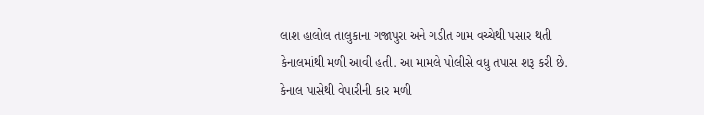લાશ હાલોલ તાલુકાના ગજાપુરા અને ગડીત ગામ વચ્ચેથી પસાર થતી કેનાલમાંથી મળી આવી હતી. આ મામલે પોલીસે વધુ તપાસ શરૂ કરી છે.
કેનાલ પાસેથી વેપારીની કાર મળી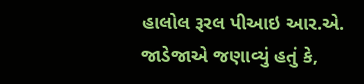હાલોલ રૂરલ પીઆઇ આર.એ. જાડેજાએ જણાવ્યું હતું કે,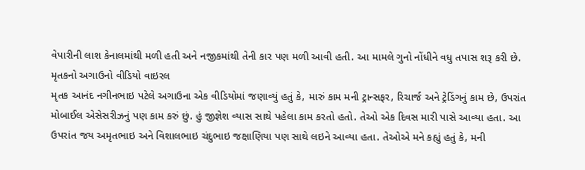વેપારીની લાશ કેનાલમાંથી મળી હતી અને નજીકમાંથી તેની કાર પણ મળી આવી હતી. આ મામલે ગુનો નોંધીને વધુ તપાસ શરૂ કરી છે.
મૃતકનો અગાઉનો વીડિયો વાઇરલ
મૃતક આનંદ નગીનભાઇ પટેલે અગાઉના એક વીડિયોમાં જણાવ્યું હતું કે, મારું કામ મની ટ્રાન્સફર, રિચાર્જ અને ટ્રેડિંગનું કામ છે, ઉપરાંત મોબાઈલ એસેસરીઝનું પણ કામ કરું છું. હું જીજ્ઞેશ વ્યાસ સાથે પહેલા કામ કરતો હતો. તેઓ એક દિવસ મારી પાસે આવ્યા હતા. આ ઉપરાંત જય અમૃતભાઇ અને વિશાલભાઇ ચંદુભાઇ જક્ષાણિયા પણ સાથે લઇને આવ્યા હતા. તેઓએ મને કહ્યું હતું કે, મની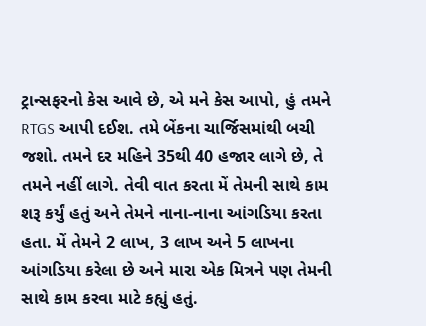ટ્રાન્સફરનો કેસ આવે છે, એ મને કેસ આપો, હું તમને RTGS આપી દઈશ. તમે બેંકના ચાર્જિસમાંથી બચી જશો. તમને દર મહિને 35થી 40 હજાર લાગે છે, તે તમને નહીં લાગે. તેવી વાત કરતા મેં તેમની સાથે કામ શરૂ કર્યું હતું અને તેમને નાના-નાના આંગડિયા કરતા હતા. મેં તેમને 2 લાખ, 3 લાખ અને 5 લાખના આંગડિયા કરેલા છે અને મારા એક મિત્રને પણ તેમની સાથે કામ કરવા માટે કહ્યું હતું.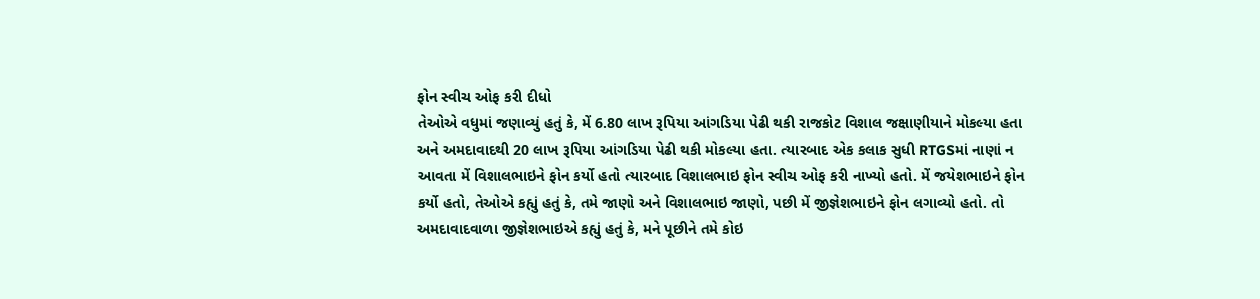ફોન સ્વીચ ઓફ કરી દીધો
તેઓએ વધુમાં જણાવ્યું હતું કે, મેં 6.80 લાખ રૂપિયા આંગડિયા પેઢી થકી રાજકોટ વિશાલ જક્ષાણીયાને મોકલ્યા હતા અને અમદાવાદથી 20 લાખ રૂપિયા આંગડિયા પેઢી થકી મોકલ્યા હતા. ત્યારબાદ એક કલાક સુધી RTGSમાં નાણાં ન આવતા મેં વિશાલભાઇને ફોન કર્યો હતો ત્યારબાદ વિશાલભાઇ ફોન સ્વીચ ઓફ કરી નાખ્યો હતો. મેં જયેશભાઇને ફોન કર્યો હતો, તેઓએ કહ્યું હતું કે, તમે જાણો અને વિશાલભાઇ જાણો, પછી મેં જીજ્ઞેશભાઇને ફોન લગાવ્યો હતો. તો અમદાવાદવાળા જીજ્ઞેશભાઇએ કહ્યું હતું કે, મને પૂછીને તમે કોઇ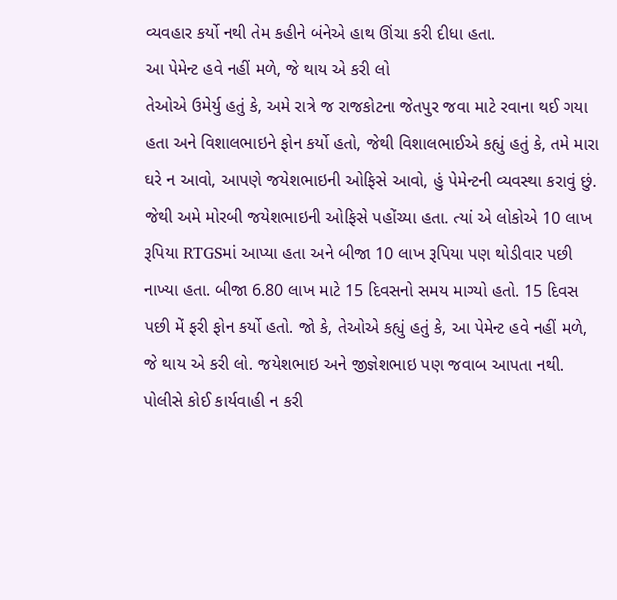વ્યવહાર કર્યો નથી તેમ કહીને બંનેએ હાથ ઊંચા કરી દીધા હતા.
આ પેમેન્ટ હવે નહીં મળે, જે થાય એ કરી લો
તેઓએ ઉમેર્યુ હતું કે, અમે રાત્રે જ રાજકોટના જેતપુર જવા માટે રવાના થઈ ગયા હતા અને વિશાલભાઇને ફોન કર્યો હતો, જેથી વિશાલભાઈએ કહ્યું હતું કે, તમે મારા ઘરે ન આવો, આપણે જયેશભાઇની ઓફિસે આવો, હું પેમેન્ટની વ્યવસ્થા કરાવું છું. જેથી અમે મોરબી જયેશભાઇની ઓફિસે પહોંચ્યા હતા. ત્યાં એ લોકોએ 10 લાખ રૂપિયા RTGSમાં આપ્યા હતા અને બીજા 10 લાખ રૂપિયા પણ થોડીવાર પછી નાખ્યા હતા. બીજા 6.80 લાખ માટે 15 દિવસનો સમય માગ્યો હતો. 15 દિવસ પછી મેં ફરી ફોન કર્યો હતો. જો કે, તેઓએ કહ્યું હતું કે, આ પેમેન્ટ હવે નહીં મળે, જે થાય એ કરી લો. જયેશભાઇ અને જીજ્ઞેશભાઇ પણ જવાબ આપતા નથી.
પોલીસે કોઈ કાર્યવાહી ન કરી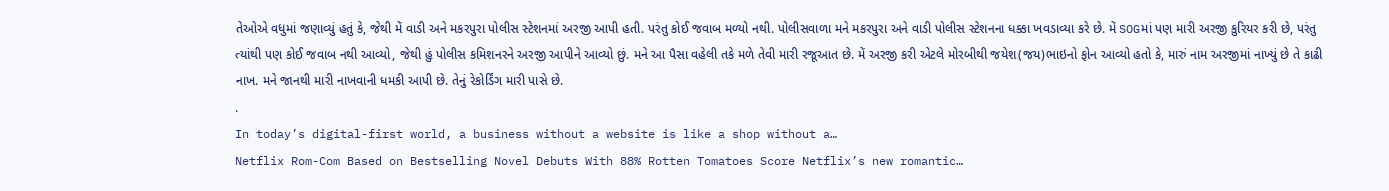તેઓએ વધુમાં જણાવ્યું હતું કે, જેથી મેં વાડી અને મકરપુરા પોલીસ સ્ટેશનમાં અરજી આપી હતી. પરંતુ કોઈ જવાબ મળ્યો નથી. પોલીસવાળા મને મકરપુરા અને વાડી પોલીસ સ્ટેશનના ધક્કા ખવડાવ્યા કરે છે. મેં SOGમાં પણ મારી અરજી કુરિયર કરી છે, પરંતુ ત્યાંથી પણ કોઈ જવાબ નથી આવ્યો, જેથી હું પોલીસ કમિશનરને અરજી આપીને આવ્યો છું. મને આ પૈસા વહેલી તકે મળે તેવી મારી રજૂઆત છે. મેં અરજી કરી એટલે મોરબીથી જયેશ(જય)ભાઇનો ફોન આવ્યો હતો કે, મારું નામ અરજીમાં નાખ્યું છે તે કાઢી નાખ. મને જાનથી મારી નાખવાની ધમકી આપી છે. તેનું રેકોર્ડિંગ મારી પાસે છે.
.
In today’s digital-first world, a business without a website is like a shop without a…
Netflix Rom-Com Based on Bestselling Novel Debuts With 88% Rotten Tomatoes Score Netflix’s new romantic…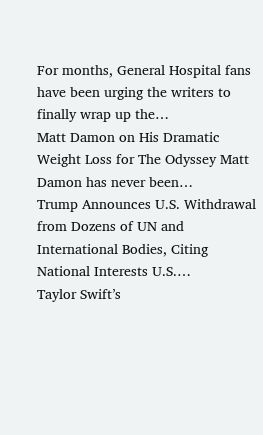For months, General Hospital fans have been urging the writers to finally wrap up the…
Matt Damon on His Dramatic Weight Loss for The Odyssey Matt Damon has never been…
Trump Announces U.S. Withdrawal from Dozens of UN and International Bodies, Citing National Interests U.S.…
Taylor Swift’s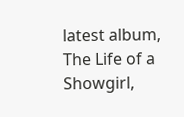latest album, The Life of a Showgirl,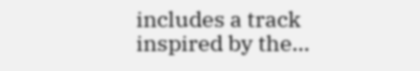includes a track inspired by the…